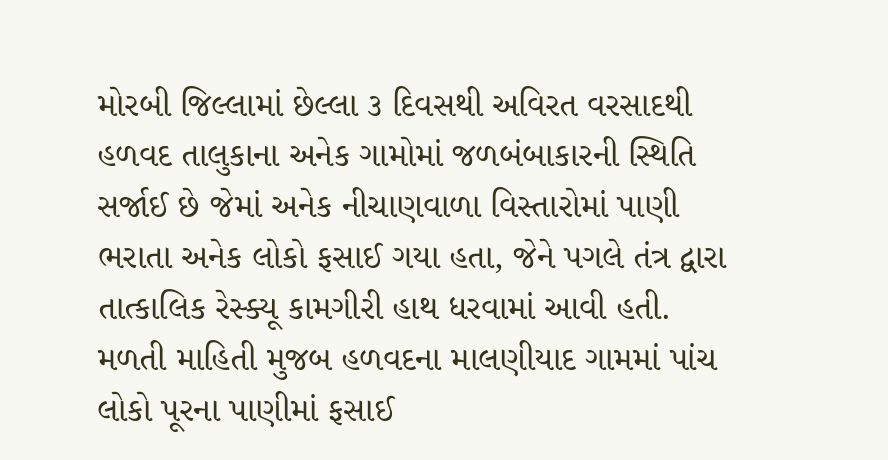મોરબી જિલ્લામાં છેલ્લા ૩ દિવસથી અવિરત વરસાદથી હળવદ તાલુકાના અનેક ગામોમાં જળબંબાકારની સ્થિતિ સર્જાઈ છે જેમાં અનેક નીચાણવાળા વિસ્તારોમાં પાણી ભરાતા અનેક લોકો ફસાઈ ગયા હતા, જેને પગલે તંત્ર દ્વારા તાત્કાલિક રેસ્ક્યૂ કામગીરી હાથ ધરવામાં આવી હતી.
મળતી માહિતી મુજબ હળવદના માલણીયાદ ગામમાં પાંચ લોકો પૂરના પાણીમાં ફસાઈ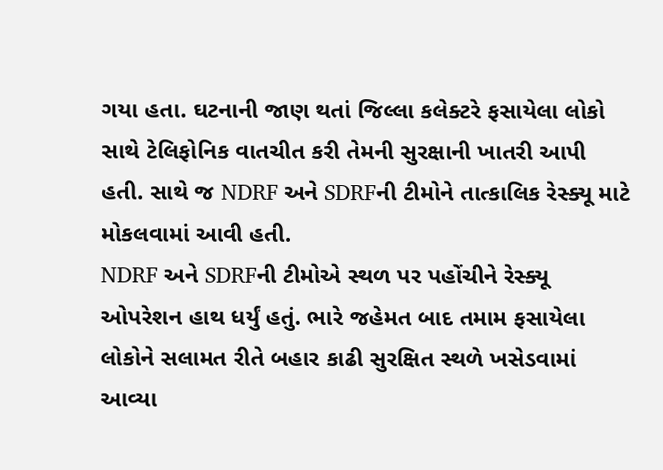ગયા હતા. ઘટનાની જાણ થતાં જિલ્લા કલેક્ટરે ફસાયેલા લોકો સાથે ટેલિફોનિક વાતચીત કરી તેમની સુરક્ષાની ખાતરી આપી હતી. સાથે જ NDRF અને SDRFની ટીમોને તાત્કાલિક રેસ્ક્યૂ માટે મોકલવામાં આવી હતી.
NDRF અને SDRFની ટીમોએ સ્થળ પર પહોંચીને રેસ્ક્યૂ ઓપરેશન હાથ ધર્યું હતું. ભારે જહેમત બાદ તમામ ફસાયેલા લોકોને સલામત રીતે બહાર કાઢી સુરક્ષિત સ્થળે ખસેડવામાં આવ્યા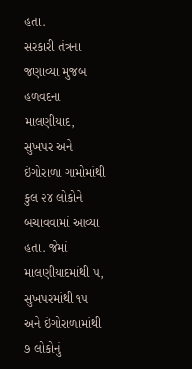હતા.
સરકારી તંત્રના જણાવ્યા મુજબ હળવદના માલણીયાદ, સુખપર અને ઇંગોરાળા ગામોમાંથી કુલ ૨૪ લોકોને બચાવવામાં આવ્યા હતા. જેમાં માલણીયાદમાંથી ૫, સુખપરમાંથી ૧૫ અને ઇંગોરાળામાંથી ૭ લોકોનું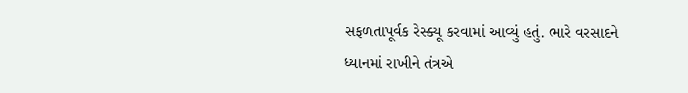સફળતાપૂર્વક રેસ્ક્યૂ કરવામાં આવ્યું હતું. ભારે વરસાદને ધ્યાનમાં રાખીને તંત્રએ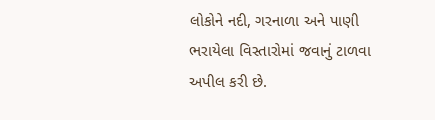લોકોને નદી, ગરનાળા અને પાણી ભરાયેલા વિસ્તારોમાં જવાનું ટાળવા અપીલ કરી છે.